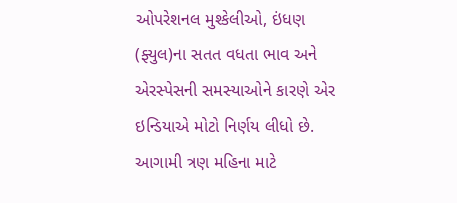ઓપરેશનલ મુશ્કેલીઓ, ઇંધણ (ફ્યુલ)ના સતત વધતા ભાવ અને એરસ્પેસની સમસ્યાઓને કારણે એર ઇન્ડિયાએ મોટો નિર્ણય લીધો છે. આગામી ત્રણ મહિના માટે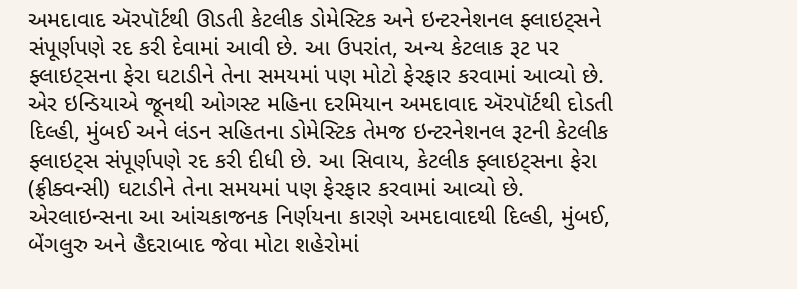અમદાવાદ ઍરપૉર્ટથી ઊડતી કેટલીક ડોમેસ્ટિક અને ઇન્ટરનેશનલ ફ્લાઇટ્સને સંપૂર્ણપણે રદ કરી દેવામાં આવી છે. આ ઉપરાંત, અન્ય કેટલાક રૂટ પર ફ્લાઇટ્સના ફેરા ઘટાડીને તેના સમયમાં પણ મોટો ફેરફાર કરવામાં આવ્યો છે.
એર ઇન્ડિયાએ જૂનથી ઓગસ્ટ મહિના દરમિયાન અમદાવાદ ઍરપૉર્ટથી દોડતી દિલ્હી, મુંબઈ અને લંડન સહિતના ડોમેસ્ટિક તેમજ ઇન્ટરનેશનલ રૂટની કેટલીક ફ્લાઇટ્સ સંપૂર્ણપણે રદ કરી દીધી છે. આ સિવાય, કેટલીક ફ્લાઇટ્સના ફેરા (ફ્રીક્વન્સી) ઘટાડીને તેના સમયમાં પણ ફેરફાર કરવામાં આવ્યો છે. એરલાઇન્સના આ આંચકાજનક નિર્ણયના કારણે અમદાવાદથી દિલ્હી, મુંબઈ, બેંગલુરુ અને હૈદરાબાદ જેવા મોટા શહેરોમાં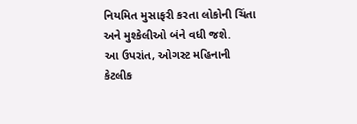નિયમિત મુસાફરી કરતા લોકોની ચિંતા અને મુશ્કેલીઓ બંને વધી જશે.
આ ઉપરાંત, ઓગસ્ટ મહિનાની કેટલીક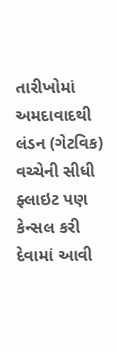તારીખોમાં અમદાવાદથી લંડન (ગેટવિક) વચ્ચેની સીધી ફ્લાઇટ પણ કેન્સલ કરી દેવામાં આવી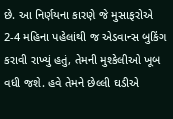છે. આ નિર્ણયના કારણે જે મુસાફરોએ 2-4 મહિના પહેલાંથી જ એડવાન્સ બુકિંગ કરાવી રાખ્યું હતું, તેમની મુશ્કેલીઓ ખૂબ વધી જશે. હવે તેમને છેલ્લી ઘડીએ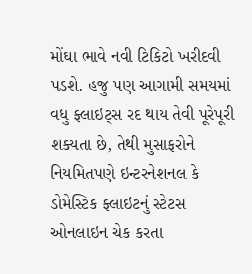મોંઘા ભાવે નવી ટિકિટો ખરીદવી પડશે. હજુ પણ આગામી સમયમાં વધુ ફ્લાઇટ્સ રદ થાય તેવી પૂરેપૂરી શક્યતા છે, તેથી મુસાફરોને નિયમિતપણે ઇન્ટરનેશનલ કે ડોમેસ્ટિક ફ્લાઇટનું સ્ટેટસ ઓનલાઇન ચેક કરતા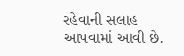રહેવાની સલાહ આપવામાં આવી છે.